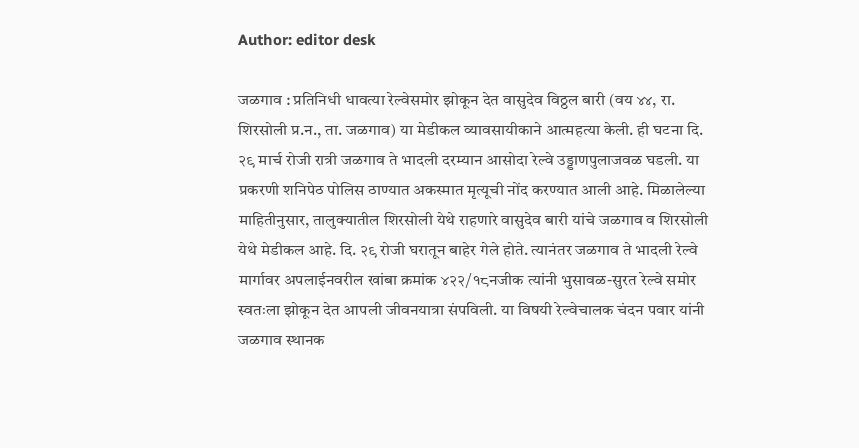Author: editor desk

जळगाव : प्रतिनिधी धावत्या रेल्वेसमोर झोकून देत वासुदेव विठ्ठल बारी (वय ४४, रा. शिरसोली प्र.न., ता. जळगाव) या मेडीकल व्यावसायीकाने आत्महत्या केली. ही घटना दि. २९ मार्च रोजी रात्री जळगाव ते भादली दरम्यान आसोदा रेल्वे उड्डाणपुलाजवळ घडली. या प्रकरणी शनिपेठ पोलिस ठाण्यात अकस्मात मृत्यूची नोंद करण्यात आली आहे. मिळालेल्या माहितीनुसार, तालुक्यातील शिरसोली येथे राहणारे वासुदेव बारी यांचे जळगाव व शिरसोली येथे मेडीकल आहे. दि. २९ रोजी घरातून बाहेर गेले होते. त्यानंतर जळगाव ते भादली रेल्वे मार्गावर अपलाईनवरील खांबा क्रमांक ४२२/१८नजीक त्यांनी भुसावळ-सुरत रेल्वे समोर स्वतःला झोकून देत आपली जीवनयात्रा संपविली. या विषयी रेल्वेचालक चंदन पवार यांनी जळगाव स्थानक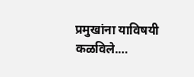प्रमुखांना याविषयी कळविले.…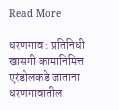Read More

धरणगाव : प्रतिनिधी खासगी कामानिमित्त एरंडोलकडे जाताना धरणगावातील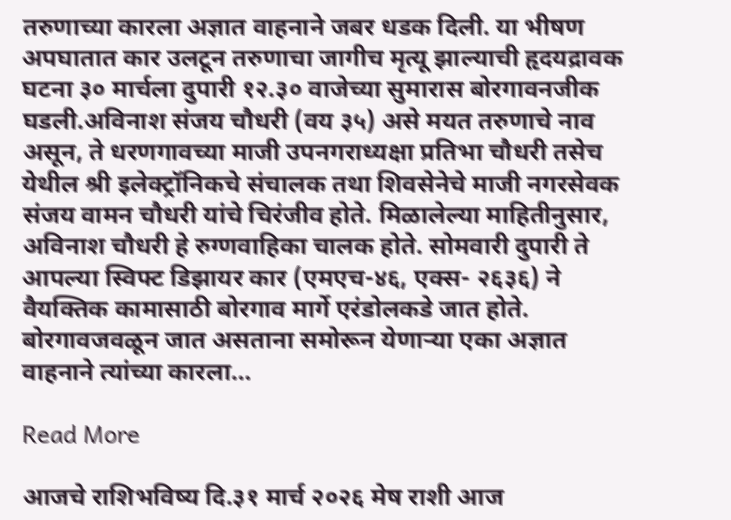तरुणाच्या कारला अज्ञात वाहनाने जबर धडक दिली. या भीषण अपघातात कार उलटून तरुणाचा जागीच मृत्यू झाल्याची हृदयद्रावक घटना ३० मार्चला दुपारी १२.३० वाजेच्या सुमारास बोरगावनजीक घडली.अविनाश संजय चौधरी (वय ३५) असे मयत तरुणाचे नाव असून, ते धरणगावच्या माजी उपनगराध्यक्षा प्रतिभा चौधरी तसेच येथील श्री इलेक्ट्रॉनिकचे संचालक तथा शिवसेनेचे माजी नगरसेवक संजय वामन चौधरी यांचे चिरंजीव होते. मिळालेल्या माहितीनुसार, अविनाश चौधरी हे रुग्णवाहिका चालक होते. सोमवारी दुपारी ते आपल्या स्विफ्ट डिझायर कार (एमएच-४६, एक्स- २६३६) ने वैयक्तिक कामासाठी बोरगाव मार्गे एरंडोलकडे जात होते. बोरगावजवळून जात असताना समोरून येणाऱ्या एका अज्ञात वाहनाने त्यांच्या कारला…

Read More

आजचे राशिभविष्य दि.३१ मार्च २०२६ मेष राशी आज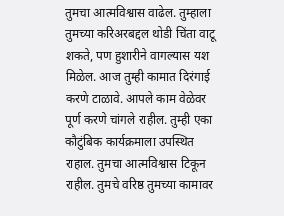तुमचा आत्मविश्वास वाढेल. तुम्हाला तुमच्या करिअरबद्दल थोडी चिंता वाटू शकते, पण हुशारीने वागल्यास यश मिळेल. आज तुम्ही कामात दिरंगाई करणे टाळावे. आपले काम वेळेवर पूर्ण करणे चांगले राहील. तुम्ही एका कौटुंबिक कार्यक्रमाला उपस्थित राहाल. तुमचा आत्मविश्वास टिकून राहील. तुमचे वरिष्ठ तुमच्या कामावर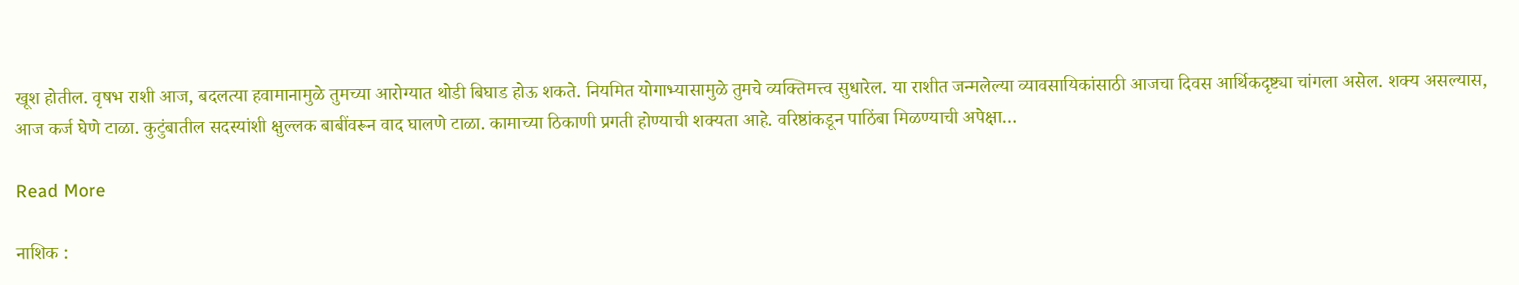खूश होतील. वृषभ राशी आज, बदलत्या हवामानामुळे तुमच्या आरोग्यात थोडी बिघाड होऊ शकते. नियमित योगाभ्यासामुळे तुमचे व्यक्तिमत्त्व सुधारेल. या राशीत जन्मलेल्या व्यावसायिकांसाठी आजचा दिवस आर्थिकदृष्ट्या चांगला असेल. शक्य असल्यास, आज कर्ज घेणे टाळा. कुटुंबातील सदस्यांशी क्षुल्लक बाबींवरून वाद घालणे टाळा. कामाच्या ठिकाणी प्रगती होण्याची शक्यता आहे. वरिष्ठांकडून पाठिंबा मिळण्याची अपेक्षा…

Read More

नाशिक :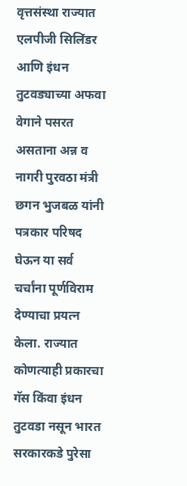वृत्तसंस्था राज्यात एलपीजी सिलिंडर आणि इंधन तुटवड्याच्या अफवा वेगाने पसरत असताना अन्न व नागरी पुरवठा मंत्री छगन भुजबळ यांनी पत्रकार परिषद घेऊन या सर्व चर्चांना पूर्णविराम देण्याचा प्रयत्न केला. राज्यात कोणत्याही प्रकारचा गॅस किंवा इंधन तुटवडा नसून भारत सरकारकडे पुरेसा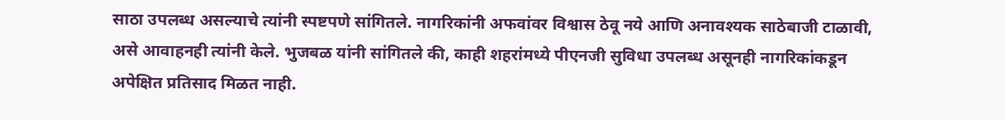साठा उपलब्ध असल्याचे त्यांनी स्पष्टपणे सांगितले. नागरिकांनी अफवांवर विश्वास ठेवू नये आणि अनावश्यक साठेबाजी टाळावी, असे आवाहनही त्यांनी केले. भुजबळ यांनी सांगितले की, काही शहरांमध्ये पीएनजी सुविधा उपलब्ध असूनही नागरिकांकडून अपेक्षित प्रतिसाद मिळत नाही.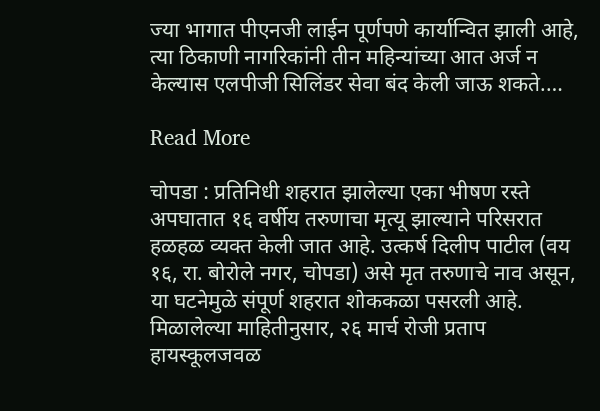ज्या भागात पीएनजी लाईन पूर्णपणे कार्यान्वित झाली आहे, त्या ठिकाणी नागरिकांनी तीन महिन्यांच्या आत अर्ज न केल्यास एलपीजी सिलिंडर सेवा बंद केली जाऊ शकते.…

Read More

चोपडा : प्रतिनिधी शहरात झालेल्या एका भीषण रस्ते अपघातात १६ वर्षीय तरुणाचा मृत्यू झाल्याने परिसरात हळहळ व्यक्त केली जात आहे. उत्कर्ष दिलीप पाटील (वय १६, रा. बोरोले नगर, चोपडा) असे मृत तरुणाचे नाव असून, या घटनेमुळे संपूर्ण शहरात शोककळा पसरली आहे. मिळालेल्या माहितीनुसार, २६ मार्च रोजी प्रताप हायस्कूलजवळ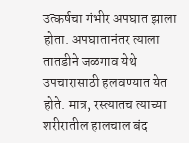उत्कर्षचा गंभीर अपघात झाला होता. अपघातानंतर त्याला तातडीने जळगाव येथे उपचारासाठी हलवण्यात येत होते. मात्र, रस्त्यातच त्याच्या शरीरातील हालचाल बंद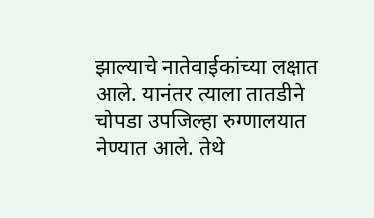झाल्याचे नातेवाईकांच्या लक्षात आले. यानंतर त्याला तातडीने चोपडा उपजिल्हा रुग्णालयात नेण्यात आले. तेथे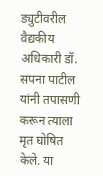ड्युटीवरील वैद्यकीय अधिकारी डॉ. सपना पाटील यांनी तपासणी करून त्याला मृत घोषित केले. या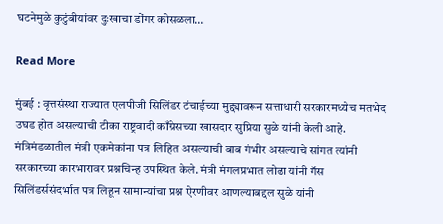घटनेमुळे कुटुंबीयांवर दुःखाचा डोंगर कोसळला…

Read More

मुंबई : वृत्तसंस्था राज्यात एलपीजी सिलिंडर टंचाईच्या मुद्द्यावरून सत्ताधारी सरकारमध्येच मतभेद उघड होत असल्याची टीका राष्ट्रवादी काँग्रेसच्या खासदार सुप्रिया सुळे यांनी केली आहे. मंत्रिमंडळातील मंत्री एकमेकांना पत्र लिहित असल्याची बाब गंभीर असल्याचे सांगत त्यांनी सरकारच्या कारभारावर प्रश्नचिन्ह उपस्थित केले. मंत्री मंगलप्रभात लोढा यांनी गॅस सिलिंडर्ससंदर्भात पत्र लिहून सामान्यांचा प्रश्न ऐरणीवर आणल्याबद्दल सुळे यांनी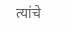त्यांचे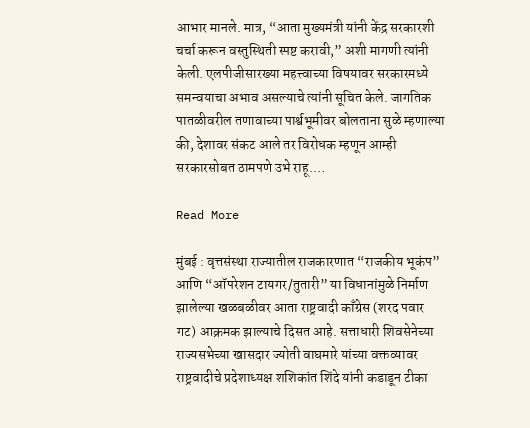आभार मानले. मात्र, “आता मुख्यमंत्री यांनी केंद्र सरकारशी चर्चा करून वस्तुस्थिती स्पष्ट करावी,” अशी मागणी त्यांनी केली. एलपीजीसारख्या महत्त्वाच्या विषयावर सरकारमध्ये समन्वयाचा अभाव असल्याचे त्यांनी सूचित केले. जागतिक पातळीवरील तणावाच्या पार्श्वभूमीवर बोलताना सुळे म्हणाल्या की, देशावर संकट आले तर विरोधक म्हणून आम्ही सरकारसोबत ठामपणे उभे राहू.…

Read More

मुंबई : वृत्तसंस्था राज्यातील राजकारणात “राजकीय भूकंप” आणि “ऑपरेशन टायगर/तुतारी” या विधानांमुळे निर्माण झालेल्या खळबळीवर आता राष्ट्रवादी काँग्रेस (शरद पवार गट) आक्रमक झाल्याचे दिसत आहे. सत्ताधारी शिवसेनेच्या राज्यसभेच्या खासदार ज्योती वाघमारे यांच्या वक्तव्यावर राष्ट्रवादीचे प्रदेशाध्यक्ष शशिकांत शिंदे यांनी कडाडून टीका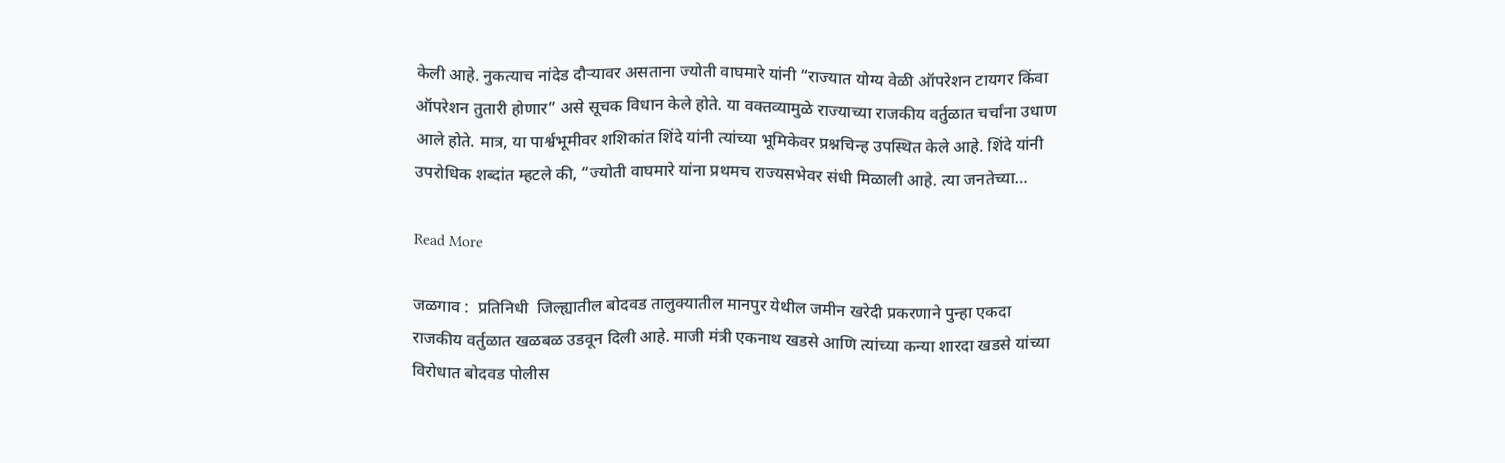केली आहे. नुकत्याच नांदेड दौऱ्यावर असताना ज्योती वाघमारे यांनी “राज्यात योग्य वेळी ऑपरेशन टायगर किंवा ऑपरेशन तुतारी होणार” असे सूचक विधान केले होते. या वक्तव्यामुळे राज्याच्या राजकीय वर्तुळात चर्चांना उधाण आले होते. मात्र, या पार्श्वभूमीवर शशिकांत शिंदे यांनी त्यांच्या भूमिकेवर प्रश्नचिन्ह उपस्थित केले आहे. शिंदे यांनी उपरोधिक शब्दांत म्हटले की, “ज्योती वाघमारे यांना प्रथमच राज्यसभेवर संधी मिळाली आहे. त्या जनतेच्या…

Read More

जळगाव :  प्रतिनिधी  जिल्ह्यातील बोदवड तालुक्यातील मानपुर येथील जमीन खरेदी प्रकरणाने पुन्हा एकदा राजकीय वर्तुळात खळबळ उडवून दिली आहे. माजी मंत्री एकनाथ खडसे आणि त्यांच्या कन्या शारदा खडसे यांच्या विरोधात बोदवड पोलीस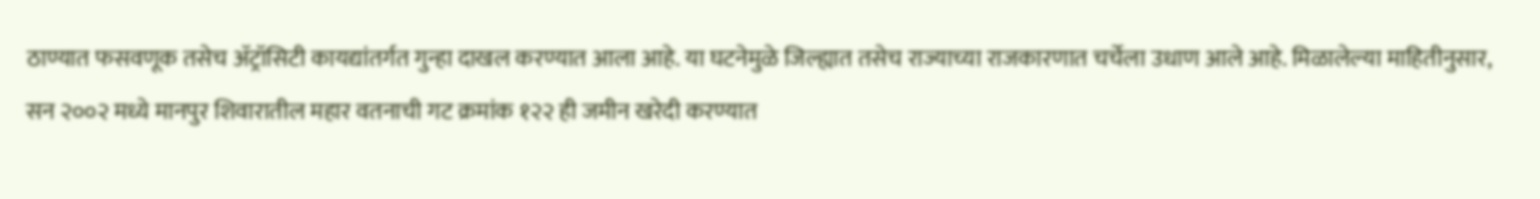ठाण्यात फसवणूक तसेच ॲट्रॉसिटी कायद्यांतर्गत गुन्हा दाखल करण्यात आला आहे. या घटनेमुळे जिल्ह्यात तसेच राज्याच्या राजकारणात चर्चेला उधाण आले आहे. मिळालेल्या माहितीनुसार, सन २००२ मध्ये मानपुर शिवारातील महार वतनाची गट क्रमांक १२२ ही जमीन खरेदी करण्यात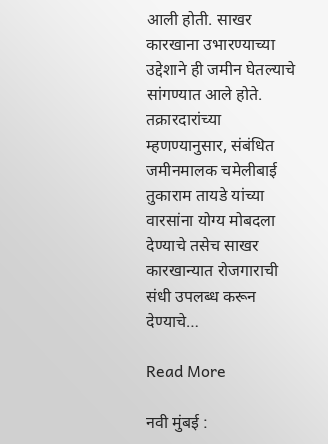आली होती. साखर कारखाना उभारण्याच्या उद्देशाने ही जमीन घेतल्याचे सांगण्यात आले होते. तक्रारदारांच्या म्हणण्यानुसार, संबंधित जमीनमालक चमेलीबाई तुकाराम तायडे यांच्या वारसांना योग्य मोबदला देण्याचे तसेच साखर कारखान्यात रोजगाराची संधी उपलब्ध करून देण्याचे…

Read More

नवी मुंबई :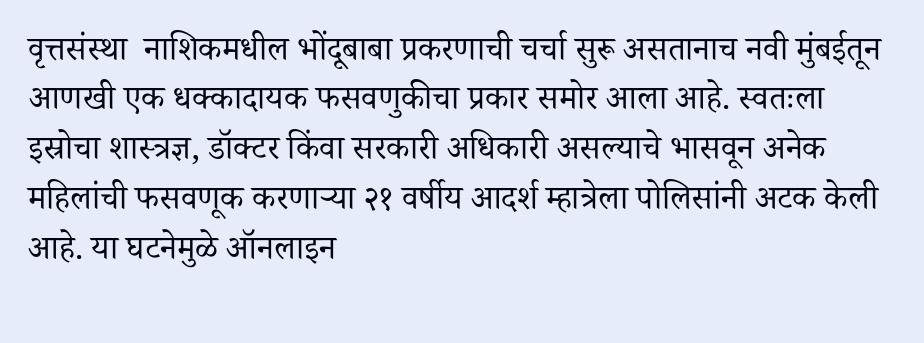वृत्तसंस्था  नाशिकमधील भोंदूबाबा प्रकरणाची चर्चा सुरू असतानाच नवी मुंबईतून आणखी एक धक्कादायक फसवणुकीचा प्रकार समोर आला आहे. स्वतःला इस्रोचा शास्त्रज्ञ, डॉक्टर किंवा सरकारी अधिकारी असल्याचे भासवून अनेक महिलांची फसवणूक करणाऱ्या २१ वर्षीय आदर्श म्हात्रेला पोलिसांनी अटक केली आहे. या घटनेमुळे ऑनलाइन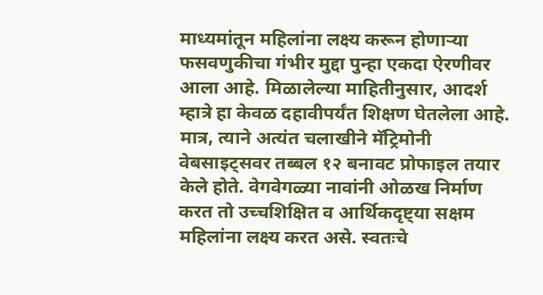माध्यमांतून महिलांना लक्ष्य करून होणाऱ्या फसवणुकीचा गंभीर मुद्दा पुन्हा एकदा ऐरणीवर आला आहे. मिळालेल्या माहितीनुसार, आदर्श म्हात्रे हा केवळ दहावीपर्यंत शिक्षण घेतलेला आहे. मात्र, त्याने अत्यंत चलाखीने मॅट्रिमोनी वेबसाइट्सवर तब्बल १२ बनावट प्रोफाइल तयार केले होते. वेगवेगळ्या नावांनी ओळख निर्माण करत तो उच्चशिक्षित व आर्थिकदृष्ट्या सक्षम महिलांना लक्ष्य करत असे. स्वतःचे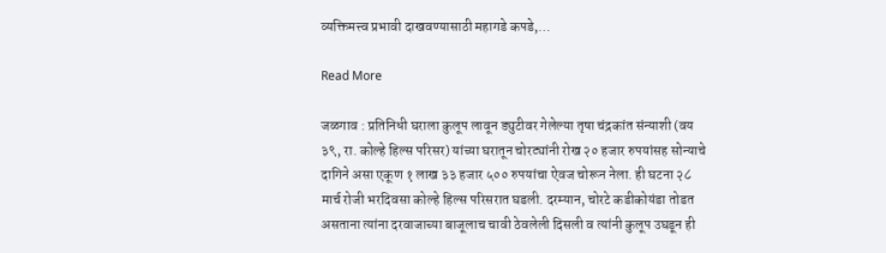व्यक्तिमत्त्व प्रभावी दाखवण्यासाठी महागडे कपडे,…

Read More

जळगाव : प्रतिनिधी घराला कुलूप लावून ड्युटीवर गेलेल्या तृषा चंद्रकांत संन्याशी (वय ३९, रा. कोल्हे हिल्स परिसर) यांच्या घरातून चोरट्यांनी रोख २० हजार रुपयांसह सोन्याचे दागिने असा एकूण १ लाख ३३ हजार ५०० रुपयांचा ऐवज चोरून नेला. ही घटना २८ मार्च रोजी भरदिवसा कोल्हे हिल्स परिसरात घडली. दरम्यान, चोरटे कडीकोयंडा तोडत असताना त्यांना दरवाजाच्या बाजूलाच चावी ठेवलेली दिसली व त्यांनी कुलूप उघडून ही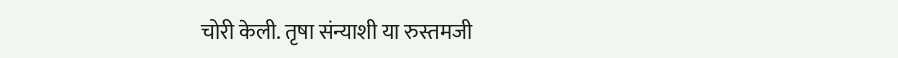चोरी केली. तृषा संन्याशी या रुस्तमजी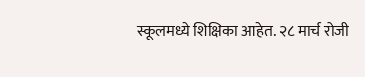स्कूलमध्ये शिक्षिका आहेत. २८ मार्च रोजी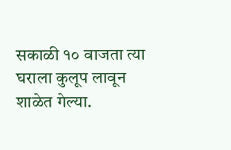सकाळी १० वाजता त्या घराला कुलूप लावून शाळेत गेल्या.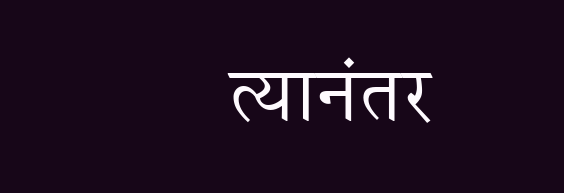त्यानंतर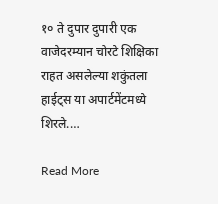१० ते दुपार दुपारी एक वाजेदरम्यान चोरटे शिक्षिका राहत असलेल्या शकुंतला हाईट्स या अपार्टमेंटमध्ये शिरले.…

Read More